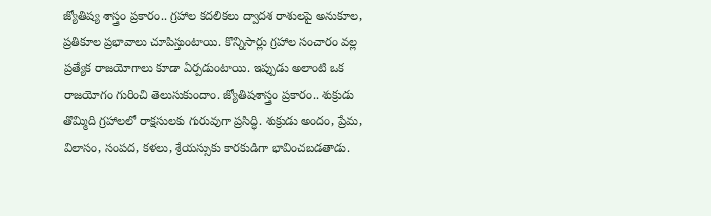జ్యోతిష్య శాస్త్రం ప్రకారం.. గ్రహాల కదలికలు ద్వాదశ రాశులపై అనుకూల, ప్రతికూల ప్రభావాలు చూపిస్తుంటాయి. కొన్నిసార్లు గ్రహాల సంచారం వల్ల ప్రత్యేక రాజయోగాలు కూడా ఏర్పడుంటాయి. ఇప్పుడు అలాంటి ఒక రాజయోగం గురించి తెలుసుకుందాం. జ్యోతిషశాస్త్రం ప్రకారం.. శుక్రుడు తొమ్మిది గ్రహాలలో రాక్షసులకు గురువుగా ప్రసిద్ధి. శుక్రుడు అందం, ప్రేమ, విలాసం, సంపద, కళలు, శ్రేయస్సుకు కారకుడిగా భావించబడతాడు.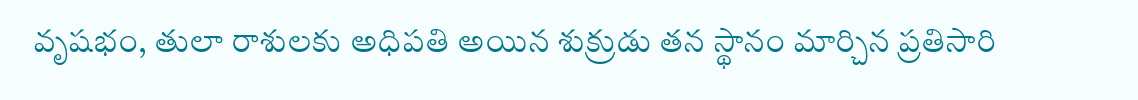వృషభం, తులా రాశులకు అధిపతి అయిన శుక్రుడు తన స్థానం మార్చిన ప్రతిసారి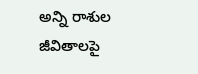అన్ని రాశుల జీవితాలపై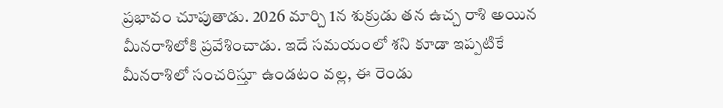ప్రభావం చూపుతాడు. 2026 మార్చి 1న శుక్రుడు తన ఉచ్చ రాశి అయిన మీనరాశిలోకి ప్రవేశించాడు. ఇదే సమయంలో శని కూడా ఇప్పటికే మీనరాశిలో సంచరిస్తూ ఉండటం వల్ల, ఈ రెండు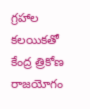గ్రహాల కలయికతో కేంద్ర త్రికోణ రాజయోగం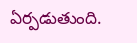ఏర్పడుతుంది.